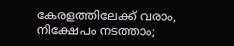കേരളത്തിലേക്ക് വരാം, നിക്ഷേപം നടത്താം;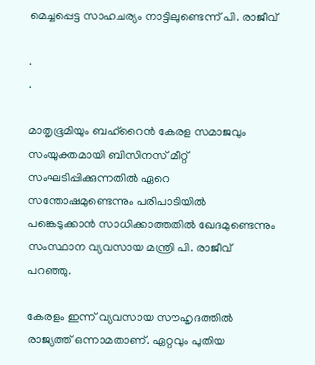മെച്ചപ്പെട്ട സാഹചര്യം നാട്ടിലുണ്ടെന്ന് പി. രാജീവ്

.
.

മാതൃഭൂമിയും ബഹ്‌റൈന്‍ കേരള സമാജവും സംയുക്തമായി ബിസിനസ് മീറ്റ് സംഘടിപ്പിക്കുന്നതില്‍ ഏറെ സന്തോഷമുണ്ടെന്നും പരിപാടിയില്‍ പങ്കെടുക്കാന്‍ സാധിക്കാത്തതില്‍ ഖേദമുണ്ടെന്നും സംസ്ഥാന വ്യവസായ മന്ത്രി പി. രാജീവ് പറഞ്ഞു.

കേരളം ഇന്ന് വ്യവസായ സൗഹൃദത്തില്‍ രാജ്യത്ത് ഒന്നാമതാണ്. ഏറ്റവും പുതിയ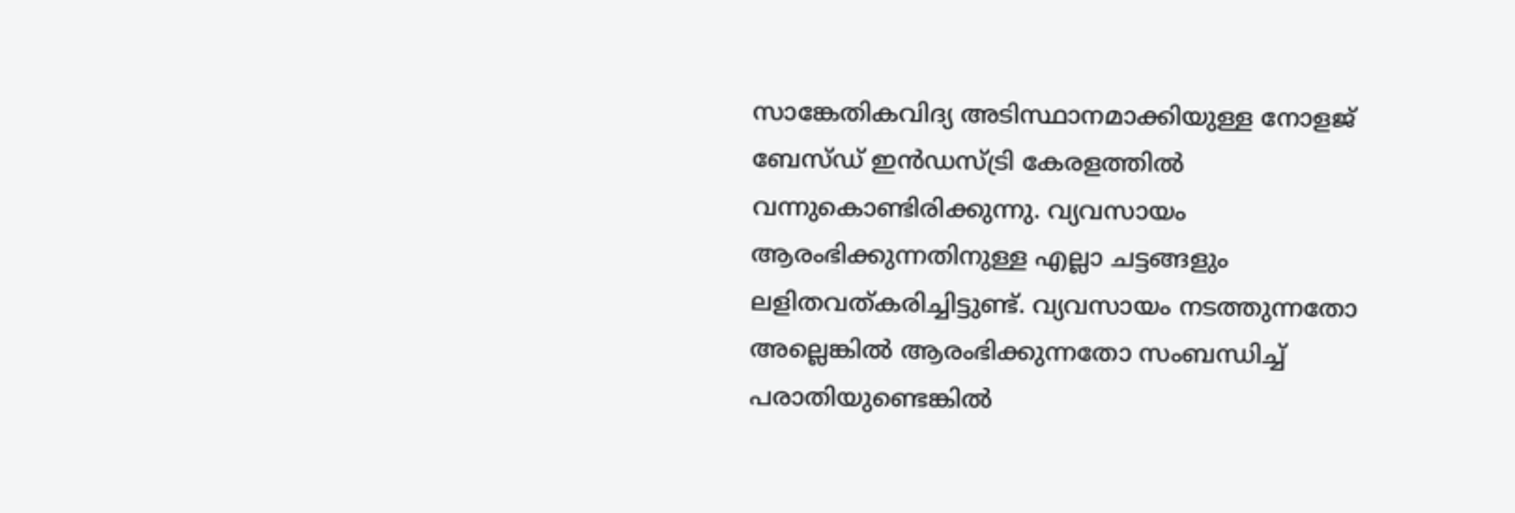സാങ്കേതികവിദ്യ അടിസ്ഥാനമാക്കിയുള്ള നോളജ് ബേസ്ഡ് ഇന്‍ഡസ്ട്രി കേരളത്തില്‍ വന്നുകൊണ്ടിരിക്കുന്നു. വ്യവസായം ആരംഭിക്കുന്നതിനുള്ള എല്ലാ ചട്ടങ്ങളും ലളിതവത്കരിച്ചിട്ടുണ്ട്. വ്യവസായം നടത്തുന്നതോ അല്ലെങ്കില്‍ ആരംഭിക്കുന്നതോ സംബന്ധിച്ച് പരാതിയുണ്ടെങ്കില്‍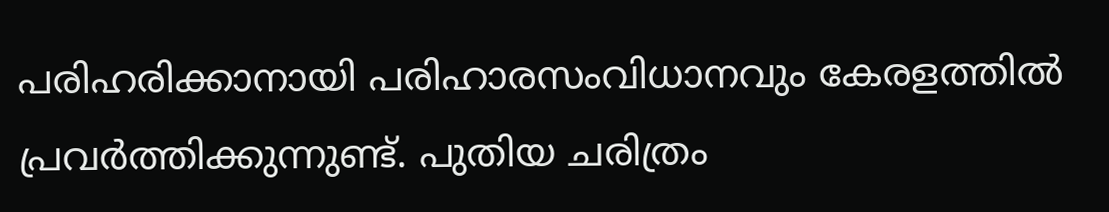പരിഹരിക്കാനായി പരിഹാരസംവിധാനവും കേരളത്തില്‍ പ്രവര്‍ത്തിക്കുന്നുണ്ട്. പുതിയ ചരിത്രം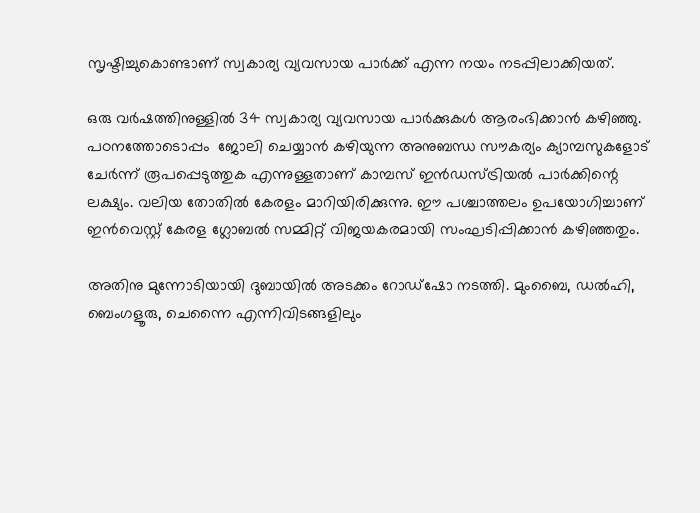സൃഷ്ടിച്ചുകൊണ്ടാണ് സ്വകാര്യ വ്യവസായ പാര്‍ക്ക് എന്ന നയം നടപ്പിലാക്കിയത്.

ഒരു വര്‍ഷത്തിനുള്ളില്‍ 34 സ്വകാര്യ വ്യവസായ പാര്‍ക്കുകള്‍ ആരംഭിക്കാന്‍ കഴിഞ്ഞു. പഠനത്തോടൊപ്പം  ജോലി ചെയ്യാന്‍ കഴിയുന്ന അനുബന്ധ സൗകര്യം ക്യാമ്പസുകളോട് ചേര്‍ന്ന് രൂപപ്പെടുത്തുക എന്നുള്ളതാണ് കാമ്പസ് ഇന്‍ഡസ്ട്രിയല്‍ പാര്‍ക്കിന്റെ ലക്ഷ്യം. വലിയ തോതില്‍ കേരളം മാറിയിരിക്കുന്നു. ഈ പശ്ചാത്തലം ഉപയോഗിച്ചാണ് ഇന്‍വെസ്റ്റ് കേരള ഗ്ലോബല്‍ സമ്മിറ്റ് വിജയകരമായി സംഘടിപ്പിക്കാന്‍ കഴിഞ്ഞതും.

അതിനു മുന്നോടിയായി ദുബായില്‍ അടക്കം റോഡ്‌ഷോ നടത്തി. മുംബൈ, ഡല്‍ഹി, ബെംഗളൂരു, ചെന്നൈ എന്നിവിടങ്ങളിലും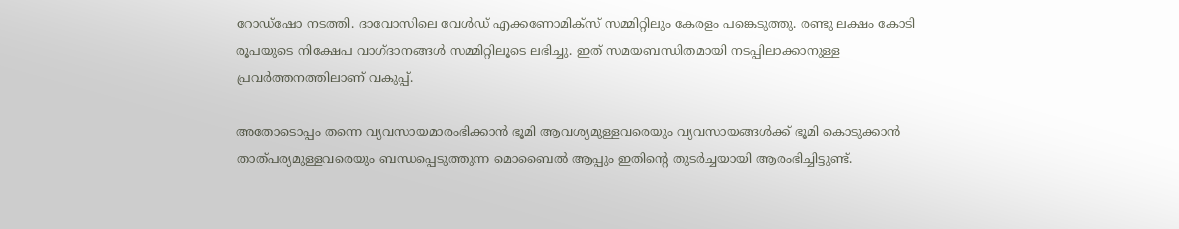റോഡ്‌ഷോ നടത്തി. ദാവോസിലെ വേള്‍ഡ് എക്കണോമിക്‌സ് സമ്മിറ്റിലും കേരളം പങ്കെടുത്തു. രണ്ടു ലക്ഷം കോടി രൂപയുടെ നിക്ഷേപ വാഗ്ദാനങ്ങള്‍ സമ്മിറ്റിലൂടെ ലഭിച്ചു. ഇത് സമയബന്ധിതമായി നടപ്പിലാക്കാനുള്ള പ്രവര്‍ത്തനത്തിലാണ് വകുപ്പ്.

അതോടൊപ്പം തന്നെ വ്യവസായമാരംഭിക്കാന്‍ ഭൂമി ആവശ്യമുള്ളവരെയും വ്യവസായങ്ങള്‍ക്ക് ഭൂമി കൊടുക്കാന്‍ താത്പര്യമുള്ളവരെയും ബന്ധപ്പെടുത്തുന്ന മൊബൈല്‍ ആപ്പും ഇതിന്റെ തുടര്‍ച്ചയായി ആരംഭിച്ചിട്ടുണ്ട്.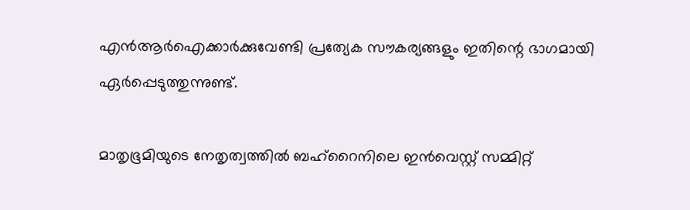എന്‍ആര്‍ഐക്കാര്‍ക്കുവേണ്ടി പ്രത്യേക സൗകര്യങ്ങളും ഇതിന്റെ ഭാഗമായി ഏര്‍പ്പെടുത്തുന്നുണ്ട്.

മാതൃഭൂമിയുടെ നേതൃത്വത്തില്‍ ബഹ്‌റൈനിലെ ഇന്‍വെസ്റ്റ് സമ്മിറ്റ്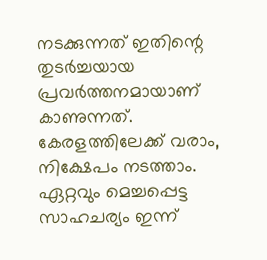നടക്കുന്നത് ഇതിന്റെ തുടര്‍ച്ചയായ പ്രവര്‍ത്തനമായാണ് കാണുന്നത്. കേരളത്തിലേക്ക് വരാം, നിക്ഷേപം നടത്താം. ഏറ്റവും മെച്ചപ്പെട്ട സാഹചര്യം ഇന്ന്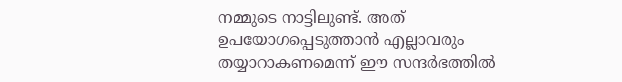നമ്മുടെ നാട്ടിലുണ്ട്. അത് ഉപയോഗപ്പെടുത്താന്‍ എല്ലാവരും തയ്യാറാകണമെന്ന് ഈ സന്ദര്‍ഭത്തില്‍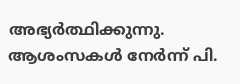അഭ്യര്‍ത്ഥിക്കുന്നു. ആശംസകള്‍ നേര്‍ന്ന് പി.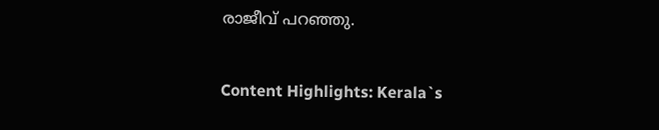രാജീവ് പറഞ്ഞു.

Content Highlights: Kerala`s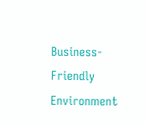Business-Friendly Environment